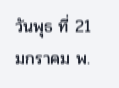วันพุธ ที่ 21 มกราคม พ.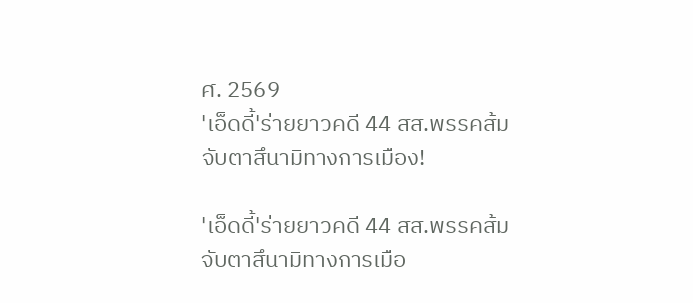ศ. 2569
'เอ็ดดี้'ร่ายยาวคดี 44 สส.พรรคส้ม จับตาสึนามิทางการเมือง!

'เอ็ดดี้'ร่ายยาวคดี 44 สส.พรรคส้ม จับตาสึนามิทางการเมือ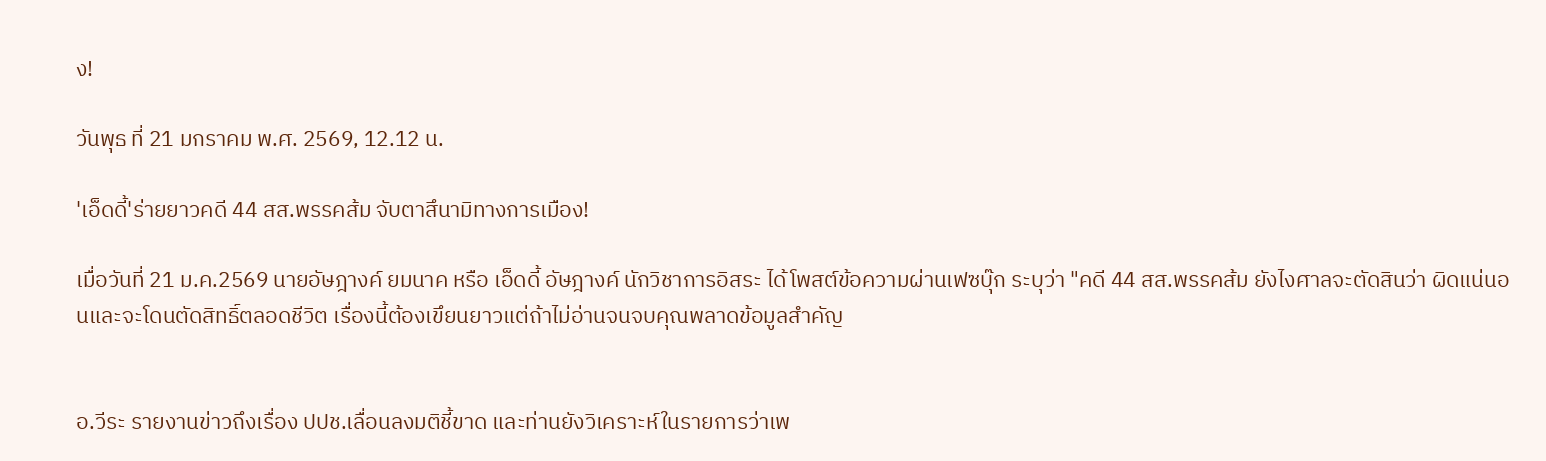ง!

วันพุธ ที่ 21 มกราคม พ.ศ. 2569, 12.12 น.

'เอ็ดดี้'ร่ายยาวคดี 44 สส.พรรคส้ม จับตาสึนามิทางการเมือง!

เมื่อวันที่ 21 ม.ค.2569 นายอัษฎางค์ ยมนาค หรือ เอ็ดดี้ อัษฎางค์ นักวิชาการอิสระ ได้โพสต์ข้อความผ่านเฟซบุ๊ก ระบุว่า "คดี 44 สส.พรรคส้ม ยังไงศาลจะตัดสินว่า ผิดแน่นอนและจะโดนตัดสิทธิ์ตลอดชีวิต เรื่องนี้ต้องเขึยนยาวแต่ถ้าไม่อ่านจนจบคุณพลาดข้อมูลสำคัญ


อ.วีระ รายงานข่าวถึงเรื่อง ปปช.เลื่อนลงมติชี้ขาด และท่านยังวิเคราะห์ในรายการว่าเพ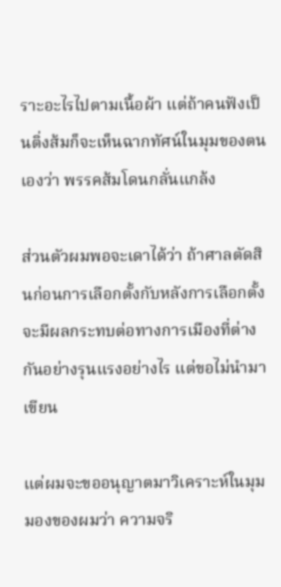ราะอะไรไปตามเนื้อผ้า แต่ถ้าคนฟังเป็นติ่งส้มก็จะเห็นฉากทัศน์ในมุมของตนเองว่า พรรคส้มโดนกลั่นแกล้ง

ส่วนตัวผมพอจะเดาได้ว่า ถ้าศาลตัดสินก่อนการเลือกตั้งกับหลังการเลือกตั้งจะมีผลกระทบต่อทางการเมืองที่ต่างกันอย่างรุนแรงอย่างไร แต่ขอไม่นำมาเขียน

แต่ผมจะขออนุญาตมาวิเคราะห์ในมุมมองของผมว่า ความจริ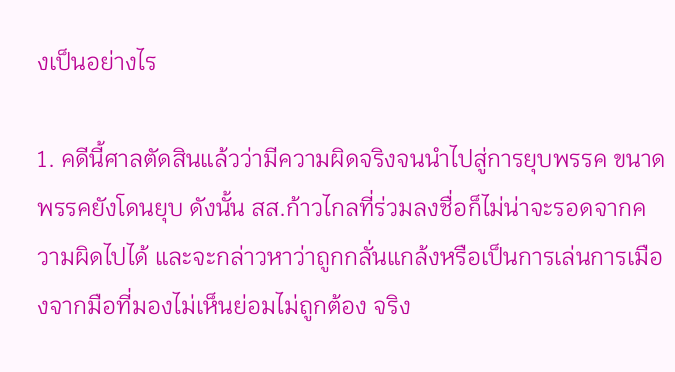งเป็นอย่างไร

1. คดีนี้ศาลตัดสินแล้วว่ามีความผิดจริงจนนำไปสู่การยุบพรรค ขนาดพรรคยังโดนยุบ ดังนั้น สส.ก้าวไกลที่ร่วมลงชื่อก็ไม่น่าจะรอดจากความผิดไปได้ และจะกล่าวหาว่าถูกกลั่นแกล้งหรือเป็นการเล่นการเมืองจากมือที่มองไม่เห็นย่อมไม่ถูกต้อง จริง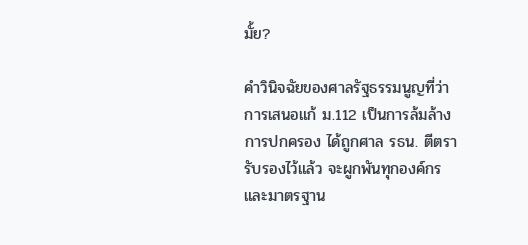มั้ย?

คำวินิจฉัยของศาลรัฐธรรมนูญที่ว่า การเสนอแก้ ม.112 เป็นการล้มล้างการปกครอง ได้ถูกศาล รธน. ตีตรารับรองไว้แล้ว จะผูกพันทุกองค์กร และมาตรฐาน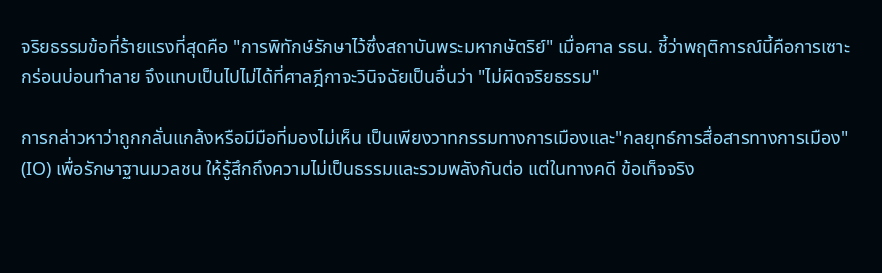จริยธรรมข้อที่ร้ายแรงที่สุดคือ "การพิทักษ์รักษาไว้ซึ่งสถาบันพระมหากษัตริย์" เมื่อศาล รธน. ชี้ว่าพฤติการณ์นี้คือการเซาะกร่อนบ่อนทำลาย จึงแทบเป็นไปไม่ได้ที่ศาลฎีกาจะวินิจฉัยเป็นอื่นว่า "ไม่ผิดจริยธรรม"

การกล่าวหาว่าถูกกลั่นแกล้งหรือมีมือที่มองไม่เห็น เป็นเพียงวาทกรรมทางการเมืองและ"กลยุทธ์การสื่อสารทางการเมือง" (IO) เพื่อรักษาฐานมวลชน ให้รู้สึกถึงความไม่เป็นธรรมและรวมพลังกันต่อ แต่ในทางคดี ข้อเท็จจริง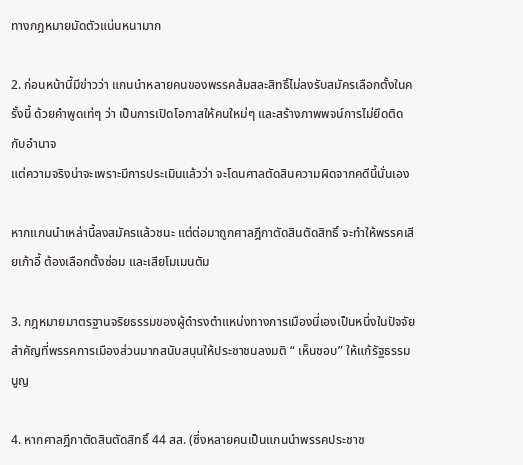ทางกฎหมายมัดตัวแน่นหนามาก

2. ก่อนหน้านี้มีข่าวว่า แกนนำหลายคนของพรรคส้มสละสิทธิ์ไม่ลงรับสมัครเลือกตั้งในครั้งนี้ ด้วยคำพูดเท่ๆ ว่า เป็นการเปิดโอกาสให้คนใหม่ๆ และสร้างภาพพจน์การไม่ยึดติดกับอำนาจ
แต่ความจริงน่าจะเพราะมีการประเมินแล้วว่า จะโดนศาลตัดสินความผิดจากคดีนี้นั่นเอง

หากแกนนำเหล่านี้ลงสมัครแล้วชนะ แต่ต่อมาถูกศาลฎีกาตัดสินตัดสิทธิ์ จะทำให้พรรคเสียเก้าอี้ ต้องเลือกตั้งซ่อม และเสียโมเมนตัม

3. กฎหมายมาตรฐานจริยธรรมของผู้ดำรงตำแหน่งทางการเมืองนี่เองเป็นหนึ่งในปัจจัยสำคัญที่พรรคการเมืองส่วนมากสนับสนุนให้ประชาชนลงมติ “ เห็นชอบ” ให้แก้รัฐธรรมนูญ

4. หากศาลฎีกาตัดสินตัดสิทธิ์ 44 สส. (ซึ่งหลายคนเป็นแกนนำพรรคประชาช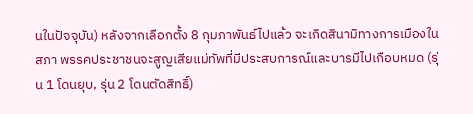นในปัจจุบัน) หลังจากเลือกตั้ง 8 กุมภาพันธ์ไปแล้ว จะเกิดสินามิทางการเมืองในสภา พรรคประชาชนจะสูญเสียแม่ทัพที่มีประสบการณ์และบารมีไปเกือบหมด (รุ่น 1 โดนยุบ, รุ่น 2 โดนตัดสิทธิ์)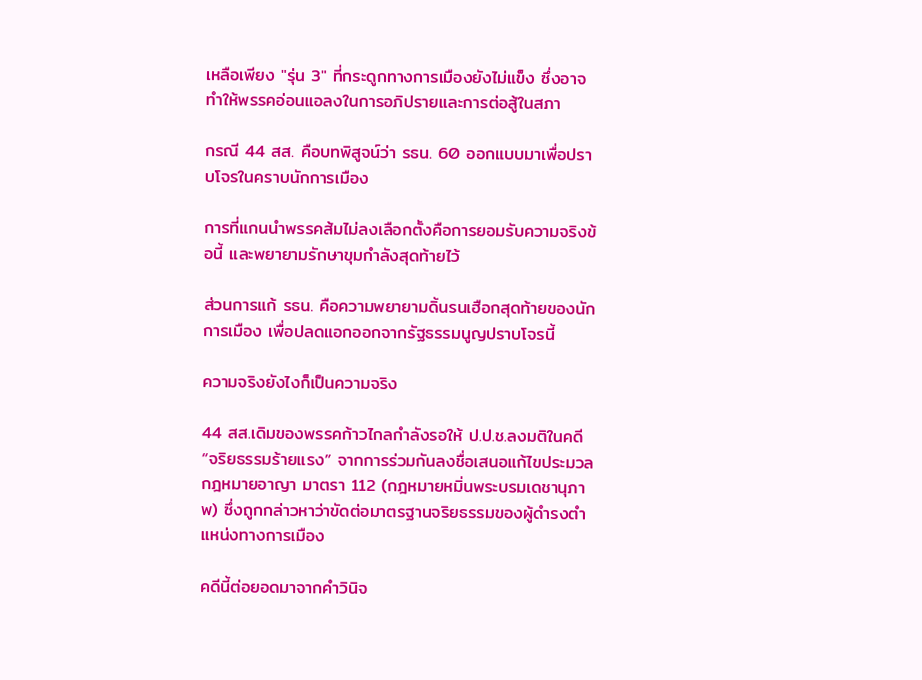เหลือเพียง "รุ่น 3" ที่กระดูกทางการเมืองยังไม่แข็ง ซึ่งอาจทำให้พรรคอ่อนแอลงในการอภิปรายและการต่อสู้ในสภา

กรณี 44 สส. คือบทพิสูจน์ว่า รธน. 60 ออกแบบมาเพื่อปราบโจรในคราบนักการเมือง

การที่แกนนำพรรคส้มไม่ลงเลือกตั้งคือการยอมรับความจริงข้อนี้ และพยายามรักษาขุมกำลังสุดท้ายไว้

ส่วนการแก้ รธน. คือความพยายามดิ้นรนเฮือกสุดท้ายของนักการเมือง เพื่อปลดแอกออกจากรัฐธรรมนูญปราบโจรนี้

ความจริงยังไงก็เป็นความจริง

44 สส.เดิมของพรรคก้าวไกลกำลังรอให้ ป.ป.ช.ลงมติในคดี “จริยธรรมร้ายแรง” จากการร่วมกันลงชื่อเสนอแก้ไขประมวลกฎหมายอาญา มาตรา 112 (กฎหมายหมิ่นพระบรมเดชานุภาพ) ซึ่งถูกกล่าวหาว่าขัดต่อมาตรฐานจริยธรรมของผู้ดำรงตำแหน่งทางการเมือง

คดีนี้ต่อยอดมาจากคำวินิจ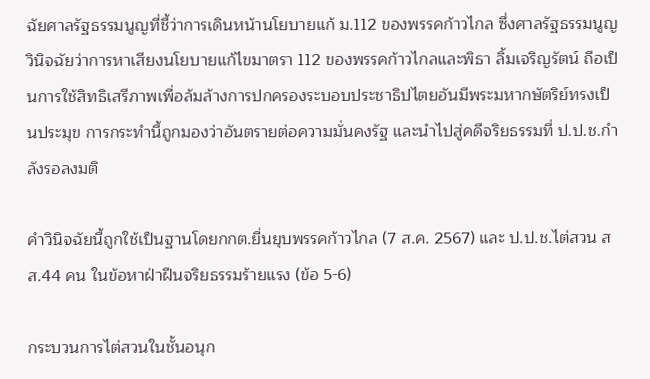ฉัยศาลรัฐธรรมนูญที่ชี้ว่าการเดินหน้านโยบายแก้ ม.112 ของพรรคก้าวไกล ซึ่งศาลรัฐธรรมนูญวินิจฉัยว่าการหาเสียงนโยบายแก้ไขมาตรา 112 ของพรรคก้าวไกลและพิธา ลิ้มเจริญรัตน์ ถือเป็นการใช้สิทธิเสรีภาพเพื่อล้มล้างการปกครองระบอบประชาธิปไตยอันมีพระมหากษัตริย์ทรงเป็นประมุข การกระทำนี้ถูกมองว่าอันตรายต่อความมั่นคงรัฐ และนำไปสู่คดีจริยธรรมที่ ป.ป.ช.กำลังรอลงมติ

คำวินิจฉัยนี้ถูกใช้เป็นฐานโดยกกต.ยื่นยุบพรรคก้าวไกล (7 ส.ค. 2567) และ ป.ป.ช.ไต่สวน สส.44 คน ในข้อหาฝ่าฝืนจริยธรรมร้ายแรง (ข้อ 5-6)

กระบวนการไต่สวนในชั้นอนุก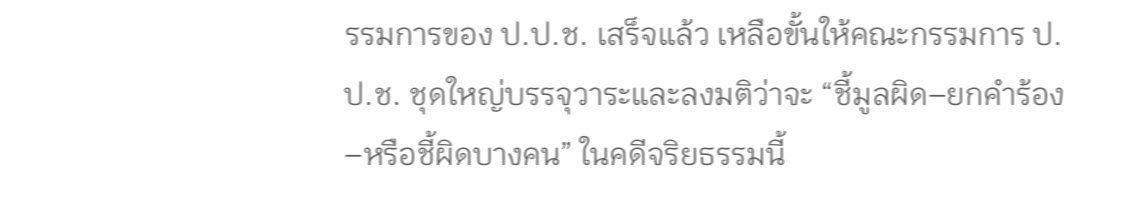รรมการของ ป.ป.ช. เสร็จแล้ว เหลือขั้นให้คณะกรรมการ ป.ป.ช. ชุดใหญ่บรรจุวาระและลงมติว่าจะ “ชี้มูลผิด–ยกคำร้อง–หรือชี้ผิดบางคน” ในคดีจริยธรรมนี้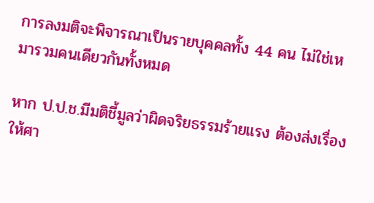การลงมติจะพิจารณาเป็นรายบุคคลทั้ง 44 คน ไม่ใช่เหมารวมคนเดียวกันทั้งหมด

หาก ป.ป.ช.มีมติชี้มูลว่าผิดจริยธรรมร้ายแรง ต้องส่งเรื่องให้ศา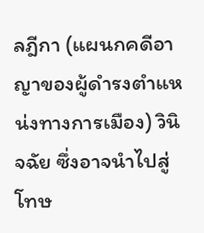ลฎีกา (แผนกคดีอาญาของผู้ดำรงตำแหน่งทางการเมือง) วินิจฉัย ซึ่งอาจนำไปสู่โทษ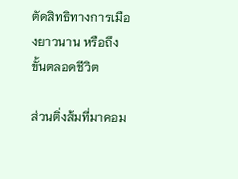ตัดสิทธิทางการเมืองยาวนาน หรือถึงขั้นตลอดชีวิต

ส่วนติ่งส้มที่มาคอม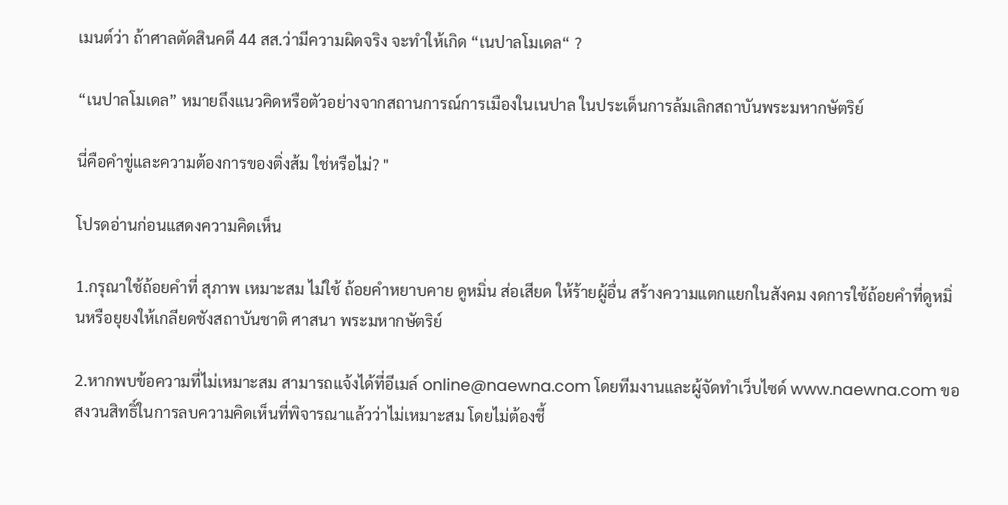เมนต์ว่า ถ้าศาลตัดสินคดี 44 สส.ว่ามีความผิดจริง จะทำให้เกิด “เนปาลโมเดล“ ?

“เนปาลโมเดล” หมายถึงแนวคิดหรือตัวอย่างจากสถานการณ์การเมืองในเนปาล ในประเด็นการล้มเลิกสถาบันพระมหากษัตริย์

นี่คือคำขู่และความต้องการของติ่งส้ม ใช่หรือไม่? "

โปรดอ่านก่อนแสดงความคิดเห็น

1.กรุณาใช้ถ้อยคำที่ สุภาพ เหมาะสม ไม่ใช้ ถ้อยคำหยาบคาย ดูหมิ่น ส่อเสียด ให้ร้ายผู้อื่น สร้างความแตกแยกในสังคม งดการใช้ถ้อยคำที่ดูหมิ่นหรือยุยงให้เกลียดชังสถาบันชาติ ศาสนา พระมหากษัตริย์

2.หากพบข้อความที่ไม่เหมาะสม สามารถแจ้งได้ที่อีเมล์ online@naewna.com โดยทีมงานและผู้จัดทำเว็บไซด์ www.naewna.com ขอสงวนสิทธิ์ในการลบความคิดเห็นที่พิจารณาแล้วว่าไม่เหมาะสม โดยไม่ต้องชี้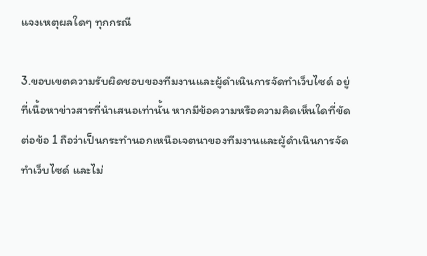แจงเหตุผลใดๆ ทุกกรณี

3.ขอบเขตความรับผิดชอบของทีมงานและผู้ดำเนินการจัดทำเว็บไซด์ อยู่ที่เนื้อหาข่าวสารที่นำเสนอเท่านั้น หากมีข้อความหรือความคิดเห็นใดที่ขัดต่อข้อ 1 ถือว่าเป็นกระทำนอกเหนือเจตนาของทีมงานและผู้ดำเนินการจัดทำเว็บไซด์ และไม่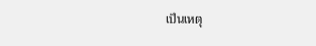เป็นเหตุ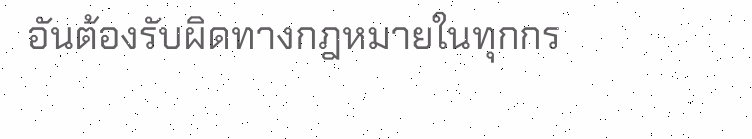อันต้องรับผิดทางกฎหมายในทุกกร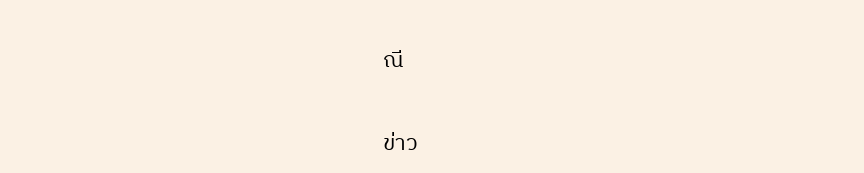ณี

ข่าว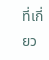ที่เกี่ยว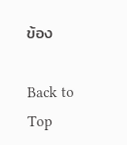ข้อง

Back to Top